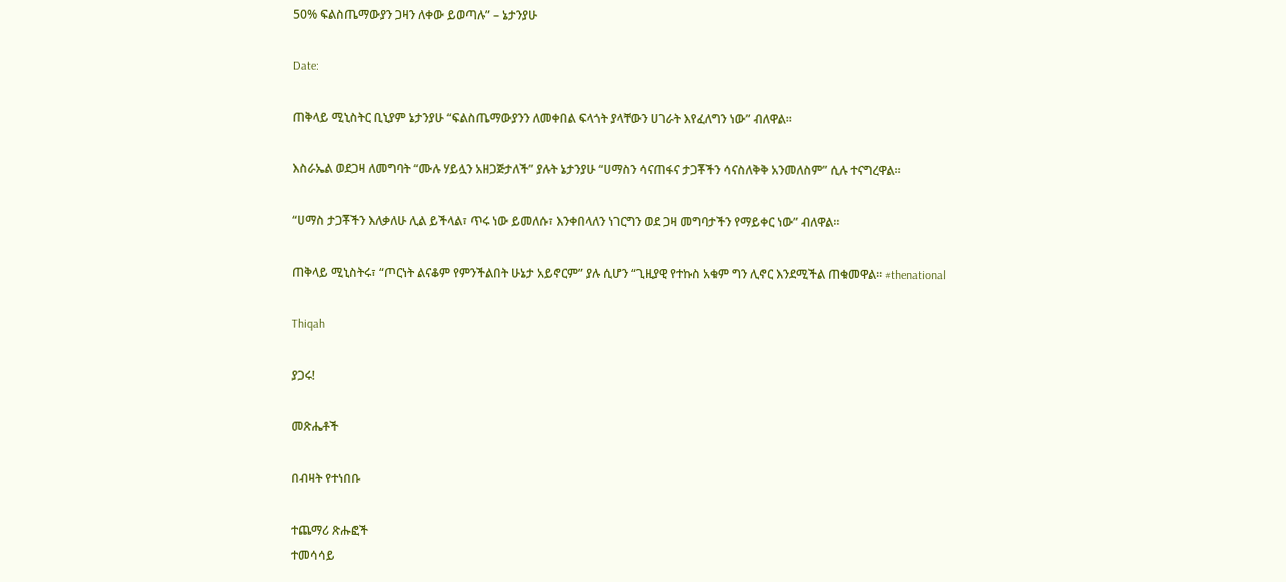50% ፍልስጤማውያን ጋዛን ለቀው ይወጣሉ” – ኔታንያሁ

Date:

ጠቅላይ ሚኒስትር ቢኒያም ኔታንያሁ “ፍልስጤማውያንን ለመቀበል ፍላጎት ያላቸውን ሀገራት እየፈለግን ነው” ብለዋል።

እስራኤል ወደጋዛ ለመግባት “ሙሉ ሃይሏን አዘጋጅታለች” ያሉት ኔታንያሁ “ሀማስን ሳናጠፋና ታጋቾችን ሳናስለቅቅ አንመለስም” ሲሉ ተናግረዋል።

“ሀማስ ታጋቾችን እለቃለሁ ሊል ይችላል፣ ጥሩ ነው ይመለሱ፣ እንቀበላለን ነገርግን ወደ ጋዛ መግባታችን የማይቀር ነው” ብለዋል።

ጠቅላይ ሚኒስትሩ፣ “ጦርነት ልናቆም የምንችልበት ሁኔታ አይኖርም” ያሉ ሲሆን “ጊዚያዊ የተኩስ አቁም ግን ሊኖር እንደሚችል ጠቁመዋል። #thenational

Thiqah

ያጋሩ!

መጽሔቶች

በብዛት የተነበቡ

ተጨማሪ ጽሑፎች
ተመሳሳይ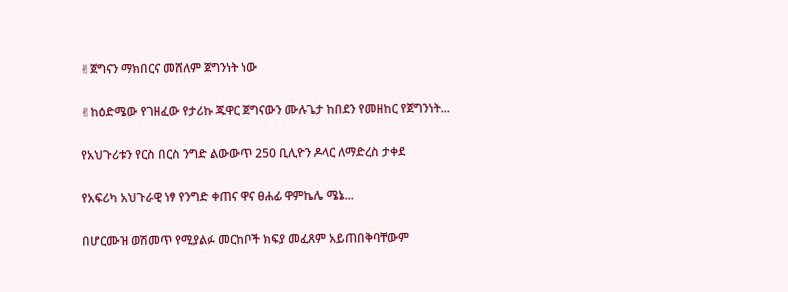✌ጀግናን ማክበርና መሸለም ጀግንነት ነው

✌ከዕድሜው የገዘፈው የታሪኩ ጁዋር ጀግናውን ሙሉጌታ ከበደን የመዘከር የጀግንነት...

የአህጉሪቱን የርስ በርስ ንግድ ልውውጥ 250 ቢሊዮን ዶላር ለማድረስ ታቀደ

የአፍሪካ አህጉራዊ ነፃ የንግድ ቀጠና ዋና ፀሐፊ ዋምኬሌ ሜኔ...

በሆርሙዝ ወሽመጥ የሚያልፉ መርከቦች ክፍያ መፈጸም አይጠበቅባቸውም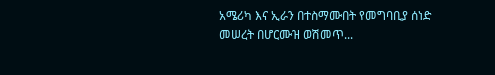አሜሪካ እና ኢራን በተስማሙበት የመግባቢያ ሰነድ መሠረት በሆርሙዝ ወሽመጥ...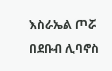እስራኤል ጦሯ በደቡብ ሊባኖስ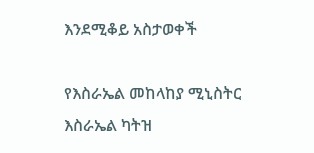እንደሚቆይ አስታወቀች

የእስራኤል መከላከያ ሚኒስትር እስራኤል ካትዝ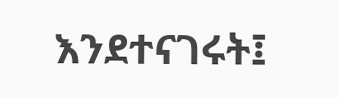እንደተናገሩት፤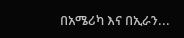በአሜሪካ እና በኢራን...